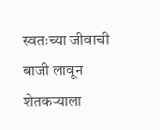स्वतःच्या जीवाची बाजी लावून शेतकऱ्याला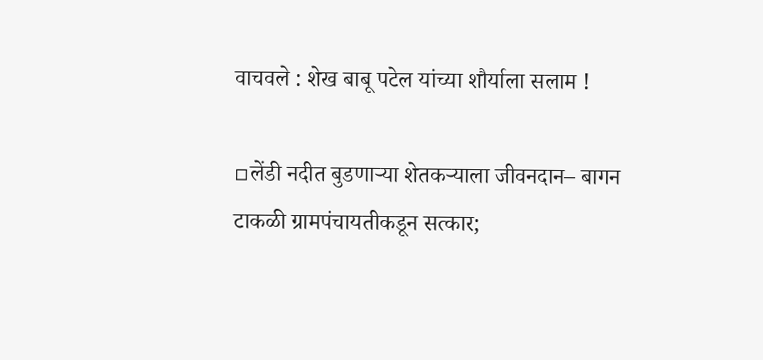वाचवले : शेख बाबू पटेल यांच्या शौर्याला सलाम !

▫लेंडी नदीत बुडणाऱ्या शेतकऱ्याला जीवनदान– बागन टाकळी ग्रामपंचायतीकडून सत्कार;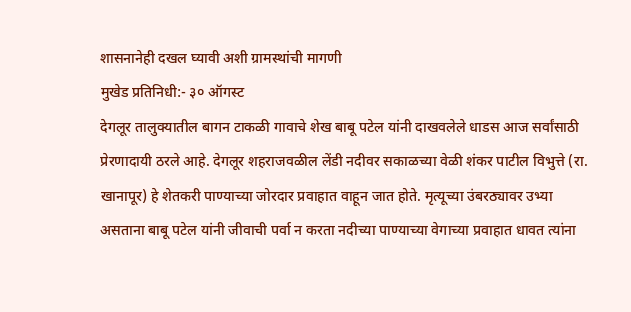शासनानेही दखल घ्यावी अशी ग्रामस्थांची मागणी
मुखेड प्रतिनिधी:- ३० ऑगस्ट
देगलूर तालुक्यातील बागन टाकळी गावाचे शेख बाबू पटेल यांनी दाखवलेले धाडस आज सर्वांसाठी प्रेरणादायी ठरले आहे. देगलूर शहराजवळील लेंडी नदीवर सकाळच्या वेळी शंकर पाटील विभुत्ते (रा. खानापूर) हे शेतकरी पाण्याच्या जोरदार प्रवाहात वाहून जात होते. मृत्यूच्या उंबरठ्यावर उभ्या असताना बाबू पटेल यांनी जीवाची पर्वा न करता नदीच्या पाण्याच्या वेगाच्या प्रवाहात धावत त्यांना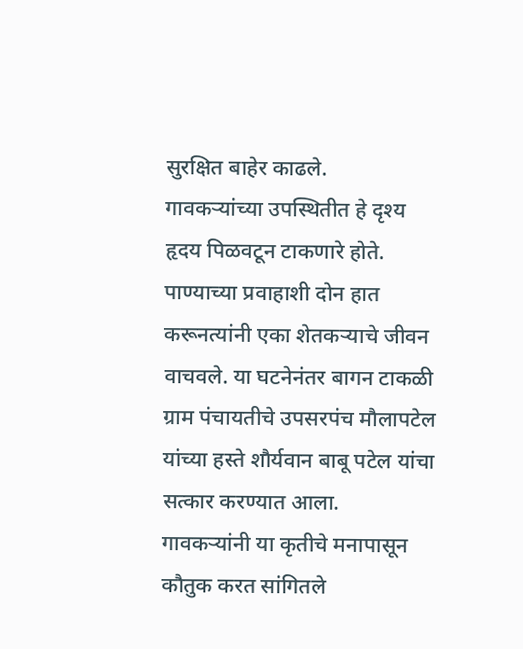सुरक्षित बाहेर काढले.
गावकऱ्यांच्या उपस्थितीत हे दृश्य हृदय पिळवटून टाकणारे होते. पाण्याच्या प्रवाहाशी दोन हात करूनत्यांनी एका शेतकऱ्याचे जीवन वाचवले. या घटनेनंतर बागन टाकळी ग्राम पंचायतीचे उपसरपंच मौलापटेल यांच्या हस्ते शौर्यवान बाबू पटेल यांचा सत्कार करण्यात आला.
गावकऱ्यांनी या कृतीचे मनापासून कौतुक करत सांगितले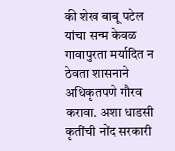की शेख बाबू पटेल यांचा सन्म केवळ गावापुरता मर्यादित न ठेवता शासनाने अधिकृतपणे गौरव करावा. अशा धाडसी कृतींची नोंद सरकारी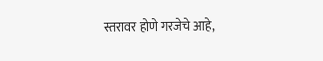स्तरावर होणे गरजेचे आहे,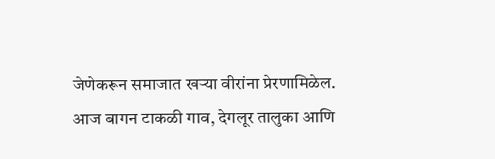जेणेकरून समाजात खऱ्या वीरांना प्रेरणामिळेल. आज बागन टाकळी गाव, देगलूर तालुका आणि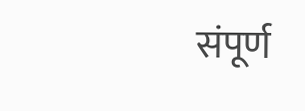संपूर्ण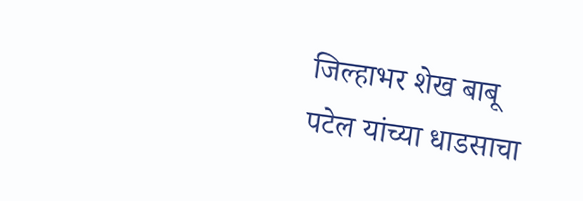जिल्हाभर शेख बाबू पटेल यांच्या धाडसाचा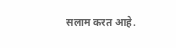सलाम करत आहे.